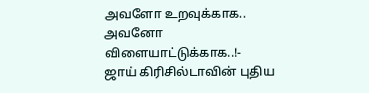அவளோ உறவுக்காக.. அவனோ விளையாட்டுக்காக..!- ஜாய் கிரிசில்டாவின் புதிய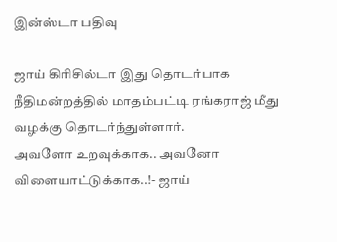இன்ஸ்டா பதிவு

ஜாய் கிரிசில்டா இது தொடர்பாக நீதிமன்றத்தில் மாதம்பட்டி ரங்கராஜ் மீது வழக்கு தொடர்ந்துள்ளார்.
அவளோ உறவுக்காக.. அவனோ விளையாட்டுக்காக..!- ஜாய்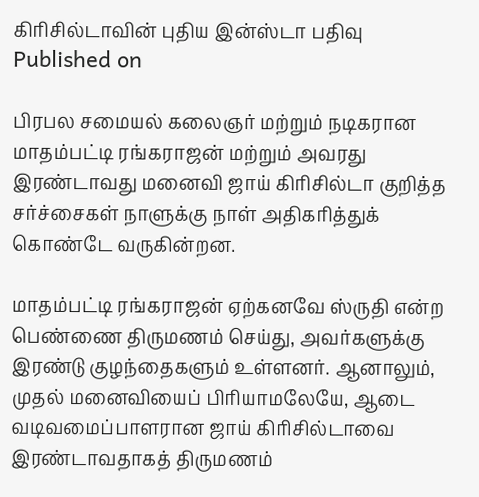கிரிசில்டாவின் புதிய இன்ஸ்டா பதிவு
Published on

பிரபல சமையல் கலைஞர் மற்றும் நடிகரான மாதம்பட்டி ரங்கராஜன் மற்றும் அவரது இரண்டாவது மனைவி ஜாய் கிரிசில்டா குறித்த சர்ச்சைகள் நாளுக்கு நாள் அதிகரித்துக் கொண்டே வருகின்றன.

மாதம்பட்டி ரங்கராஜன் ஏற்கனவே ஸ்ருதி என்ற பெண்ணை திருமணம் செய்து, அவர்களுக்கு இரண்டு குழந்தைகளும் உள்ளனர். ஆனாலும், முதல் மனைவியைப் பிரியாமலேயே, ஆடை வடிவமைப்பாளரான ஜாய் கிரிசில்டாவை இரண்டாவதாகத் திருமணம்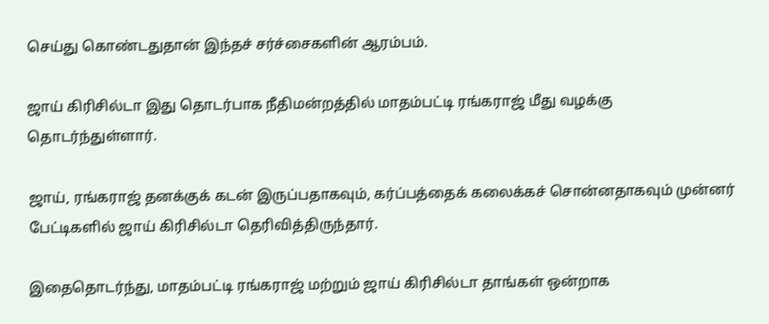செய்து கொண்டதுதான் இந்தச் சர்ச்சைகளின் ஆரம்பம்.

ஜாய் கிரிசில்டா இது தொடர்பாக நீதிமன்றத்தில் மாதம்பட்டி ரங்கராஜ் மீது வழக்கு தொடர்ந்துள்ளார்.

ஜாய், ரங்கராஜ் தனக்குக் கடன் இருப்பதாகவும், கர்ப்பத்தைக் கலைக்கச் சொன்னதாகவும் முன்னர் பேட்டிகளில் ஜாய் கிரிசில்டா தெரிவித்திருந்தார்.

இதைதொடர்ந்து, மாதம்பட்டி ரங்கராஜ் மற்றும் ஜாய் கிரிசில்டா தாங்கள் ஒன்றாக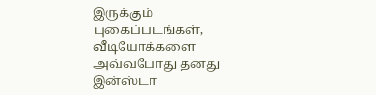இருக்கும் புகைப்படங்கள், வீடியோக்களை அவ்வபோது தனது இன்ஸ்டா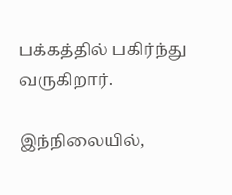பக்கத்தில் பகிர்ந்து வருகிறார்.

இந்நிலையில்,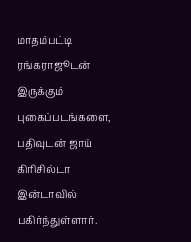மாதம்பட்டி ரங்கராஜூடன் இருக்கும் புகைப்படங்களை, பதிவுடன் ஜாய் கிரிசில்டா இன்டாவில் பகிர்ந்துள்ளார்.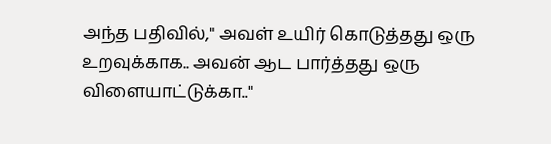அந்த பதிவில்," அவள் உயிர் கொடுத்தது ஒரு உறவுக்காக.. அவன் ஆட பார்த்தது ஒரு விளையாட்டுக்கா.."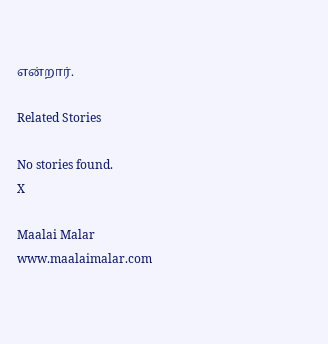என்றார்.

Related Stories

No stories found.
X

Maalai Malar
www.maalaimalar.com